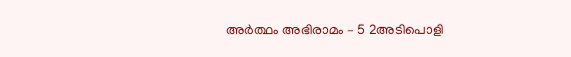അർത്ഥം അഭിരാമം – 5 2അടിപൊളി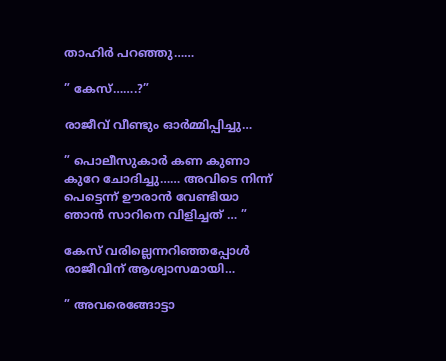താഹിർ പറഞ്ഞു……

” കേസ്…….?”

രാജീവ് വീണ്ടും ഓർമ്മിപ്പിച്ചു…

” പൊലീസുകാർ കണ കുണാ കുറേ ചോദിച്ചു…… അവിടെ നിന്ന് പെട്ടെന്ന് ഊരാൻ വേണ്ടിയാ ഞാൻ സാറിനെ വിളിച്ചത് … ”

കേസ് വരില്ലെന്നറിഞ്ഞപ്പോൾ രാജീവിന് ആശ്വാസമായി…

” അവരെങ്ങോട്ടാ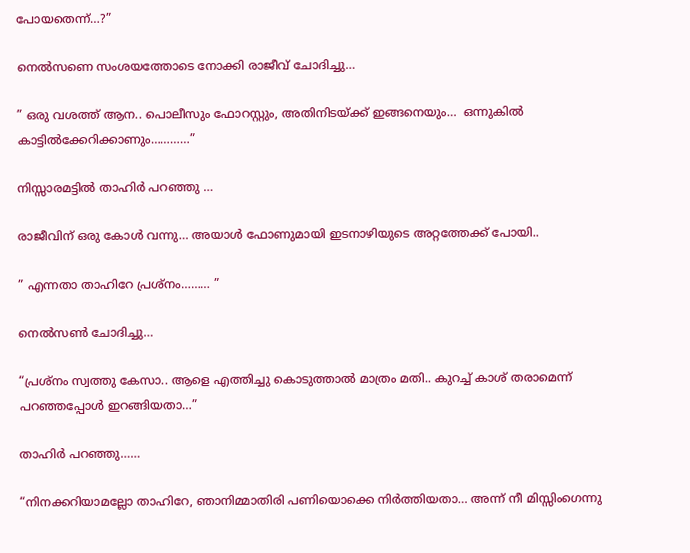പോയതെന്ന്…?”

നെൽസണെ സംശയത്തോടെ നോക്കി രാജീവ് ചോദിച്ചു…

” ഒരു വശത്ത് ആന.. പൊലീസും ഫോറസ്റ്റും, അതിനിടയ്ക്ക് ഇങ്ങനെയും…  ഒന്നുകിൽ കാട്ടിൽക്കേറിക്കാണും…………”

നിസ്സാരമട്ടിൽ താഹിർ പറഞ്ഞു …

രാജീവിന് ഒരു കോൾ വന്നു… അയാൾ ഫോണുമായി ഇടനാഴിയുടെ അറ്റത്തേക്ക് പോയി..

” എന്നതാ താഹിറേ പ്രശ്നം……… ”

നെൽസൺ ചോദിച്ചു…

“പ്രശ്നം സ്വത്തു കേസാ.. ആളെ എത്തിച്ചു കൊടുത്താൽ മാത്രം മതി.. കുറച്ച് കാശ് തരാമെന്ന് പറഞ്ഞപ്പോൾ ഇറങ്ങിയതാ…”

താഹിർ പറഞ്ഞു……

“നിനക്കറിയാമല്ലോ താഹിറേ, ഞാനിമ്മാതിരി പണിയൊക്കെ നിർത്തിയതാ… അന്ന് നീ മിസ്സിംഗെന്നു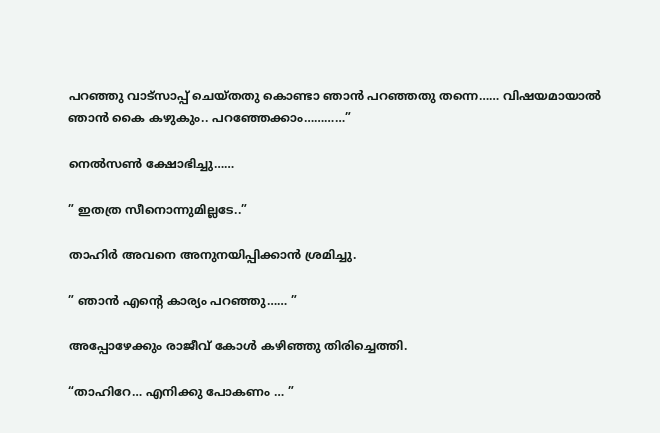പറഞ്ഞു വാട്സാപ്പ് ചെയ്തതു കൊണ്ടാ ഞാൻ പറഞ്ഞതു തന്നെ…… വിഷയമായാൽ ഞാൻ കൈ കഴുകും.. പറഞ്ഞേക്കാം…………”

നെൽസൺ ക്ഷോഭിച്ചു……

” ഇതത്ര സീനൊന്നുമില്ലടേ..”

താഹിർ അവനെ അനുനയിപ്പിക്കാൻ ശ്രമിച്ചു.

” ഞാൻ എന്റെ കാര്യം പറഞ്ഞു…… ”

അപ്പോഴേക്കും രാജീവ് കോൾ കഴിഞ്ഞു തിരിച്ചെത്തി.

“താഹിറേ… എനിക്കു പോകണം … ”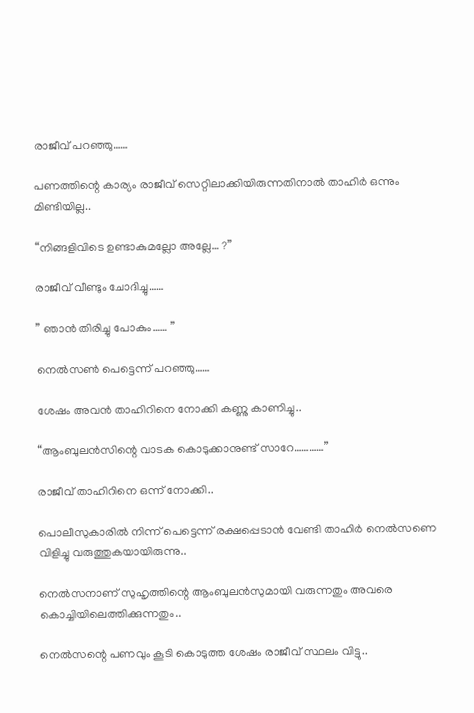രാജീവ്‌ പറഞ്ഞു……

പണത്തിന്റെ കാര്യം രാജീവ് സെറ്റിലാക്കിയിരുന്നതിനാൽ താഹിർ ഒന്നും മിണ്ടിയില്ല..

“നിങ്ങളിവിടെ ഉണ്ടാകുമല്ലോ അല്ലേ… ?”

രാജീവ് വീണ്ടും ചോദിച്ചു……

” ഞാൻ തിരിച്ചു പോകും…… ”

നെൽസൺ പെട്ടെന്ന് പറഞ്ഞു……

ശേഷം അവൻ താഹിറിനെ നോക്കി കണ്ണു കാണിച്ചു..

“ആംബുലൻസിന്റെ വാടക കൊടുക്കാനുണ്ട് സാറേ…………”

രാജീവ് താഹിറിനെ ഒന്ന് നോക്കി..

പൊലീസുകാരിൽ നിന്ന് പെട്ടെന്ന് രക്ഷപ്പെടാൻ വേണ്ടി താഹിർ നെൽസണെ വിളിച്ചു വരുത്തുകയായിരുന്നു..

നെൽസനാണ് സുഹൃത്തിന്റെ ആംബുലൻസുമായി വരുന്നതും അവരെ കൊച്ചിയിലെത്തിക്കുന്നതും..

നെൽസന്റെ പണവും കൂടി കൊടുത്ത ശേഷം രാജീവ് സ്ഥലം വിട്ടു..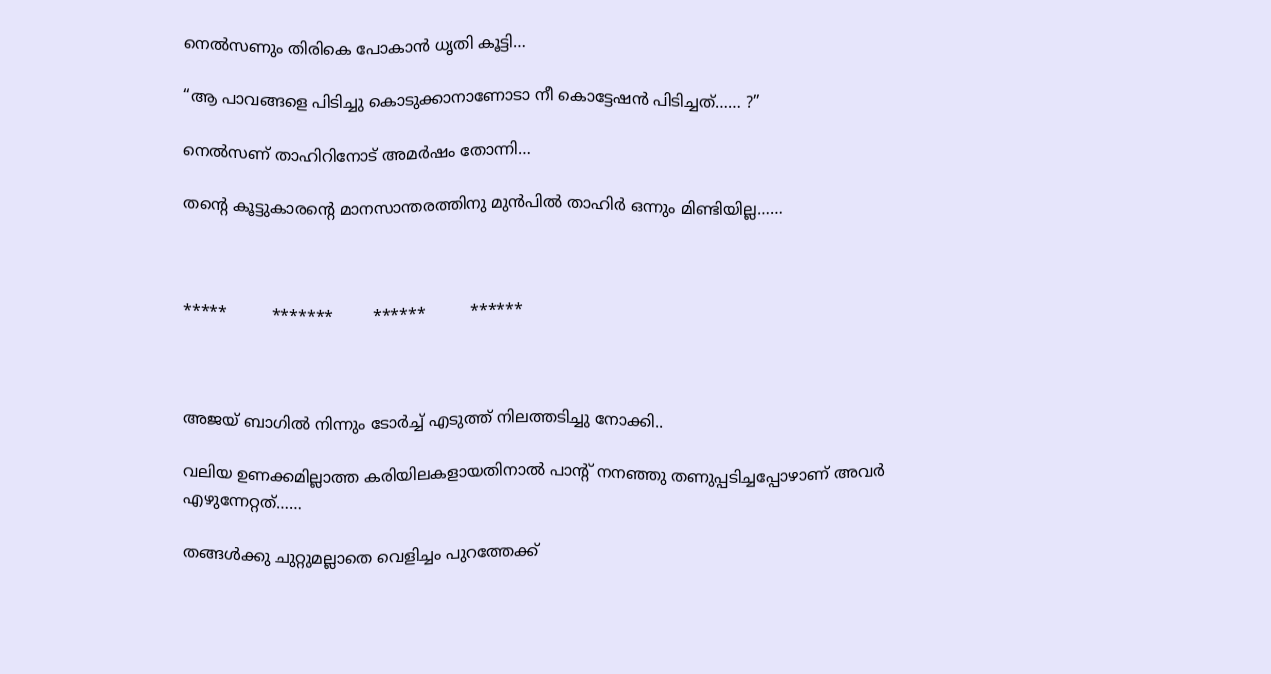നെൽസണും തിരികെ പോകാൻ ധൃതി കൂട്ടി…

“ആ പാവങ്ങളെ പിടിച്ചു കൊടുക്കാനാണോടാ നീ കൊട്ടേഷൻ പിടിച്ചത്…… ?”

നെൽസണ് താഹിറിനോട് അമർഷം തോന്നി…

തന്റെ കൂട്ടുകാരന്റെ മാനസാന്തരത്തിനു മുൻപിൽ താഹിർ ഒന്നും മിണ്ടിയില്ല……



*****         *******        ******         ******



അജയ് ബാഗിൽ നിന്നും ടോർച്ച് എടുത്ത് നിലത്തടിച്ചു നോക്കി..

വലിയ ഉണക്കമില്ലാത്ത കരിയിലകളായതിനാൽ പാന്റ് നനഞ്ഞു തണുപ്പടിച്ചപ്പോഴാണ് അവർ എഴുന്നേറ്റത്……

തങ്ങൾക്കു ചുറ്റുമല്ലാതെ വെളിച്ചം പുറത്തേക്ക്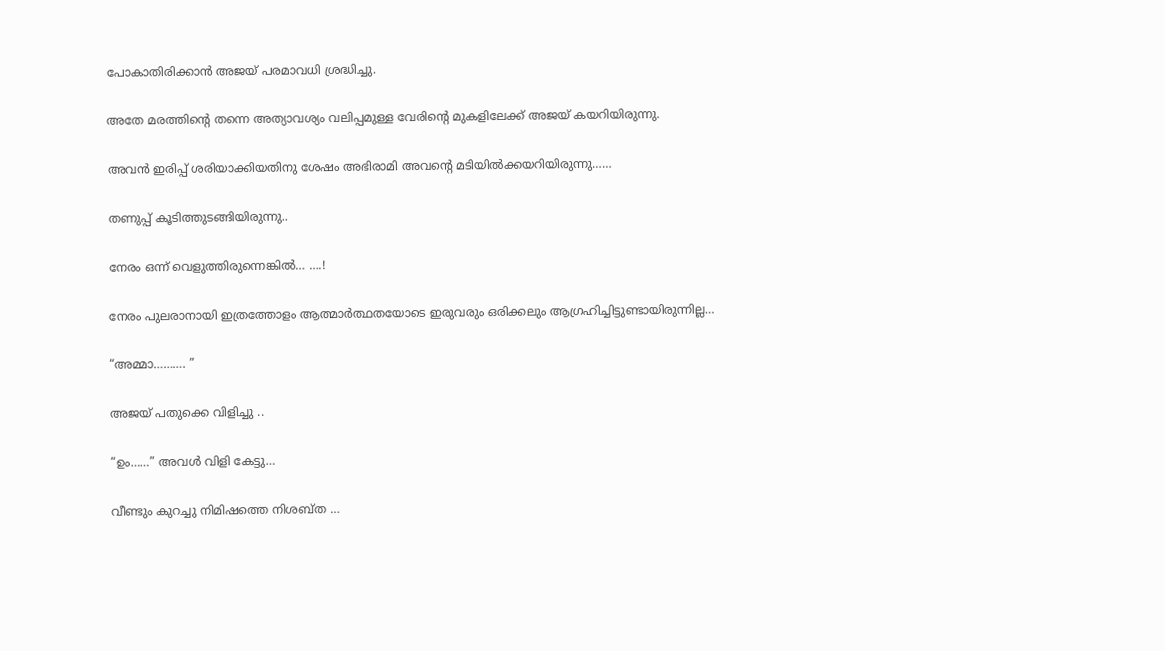പോകാതിരിക്കാൻ അജയ് പരമാവധി ശ്രദ്ധിച്ചു.

അതേ മരത്തിന്റെ തന്നെ അത്യാവശ്യം വലിപ്പമുള്ള വേരിന്റെ മുകളിലേക്ക് അജയ് കയറിയിരുന്നു.

അവൻ ഇരിപ്പ് ശരിയാക്കിയതിനു ശേഷം അഭിരാമി അവന്റെ മടിയിൽക്കയറിയിരുന്നു……

തണുപ്പ് കൂടിത്തുടങ്ങിയിരുന്നു..

നേരം ഒന്ന് വെളുത്തിരുന്നെങ്കിൽ… ….!

നേരം പുലരാനായി ഇത്രത്തോളം ആത്മാർത്ഥതയോടെ ഇരുവരും ഒരിക്കലും ആഗ്രഹിച്ചിട്ടുണ്ടായിരുന്നില്ല…

“അമ്മാ………. ”

അജയ് പതുക്കെ വിളിച്ചു ..

“ഉം……” അവൾ വിളി കേട്ടു…

വീണ്ടും കുറച്ചു നിമിഷത്തെ നിശബ്ത …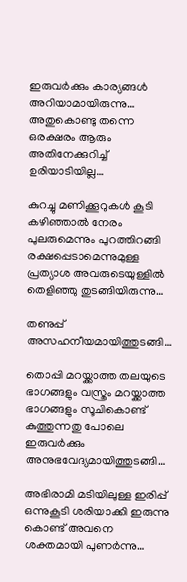ഇരുവർക്കും കാര്യങ്ങൾ അറിയാമായിരുന്നു… അതുകൊണ്ടു തന്നെ ഒരക്ഷരം ആരും അതിനേക്കുറിച്ച് ഉരിയാടിയില്ല…

കുറച്ചു മണിക്കൂറുകൾ കൂടി കഴിഞ്ഞാൽ നേരം പുലരുമെന്നും പുറത്തിറങ്ങി രക്ഷപ്പെടാമെന്നുമുള്ള പ്രത്യാശ അവരുടെയുള്ളിൽ തെളിഞ്ഞു തുടങ്ങിയിരുന്നു…

തണുപ്പ് അസഹനീയമായിത്തുടങ്ങി…

തൊപ്പി മറയ്ക്കാത്ത തലയുടെ ഭാഗങ്ങളും വസ്ത്രം മറയ്ക്കാത്ത ഭാഗങ്ങളും സൂചികൊണ്ട് കുത്തുന്നതു പോലെ ഇരുവർക്കും അനുഭവേദ്യമായിത്തുടങ്ങി…

അഭിരാമി മടിയിലുള്ള ഇരിപ്പ് ഒന്നുകൂടി ശരിയാക്കി ഇരുന്നു കൊണ്ട് അവനെ ശക്തമായി പുണർന്നു…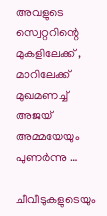അവളുടെ സ്വെറ്ററിന്റെ മുകളിലേക്ക് , മാറിലേക്ക് മുഖമണച്ച് അജയ് അമ്മയേയും പുണർന്നു …

ചീവീടുകളുടെയും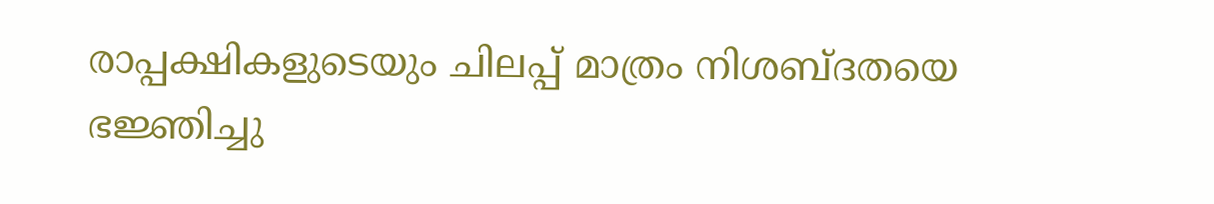രാപ്പക്ഷികളുടെയും ചിലപ്പ് മാത്രം നിശബ്ദതയെ ഭജ്ഞിച്ചു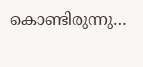കൊണ്ടിരുന്നു…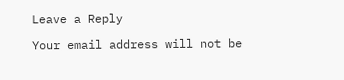Leave a Reply

Your email address will not be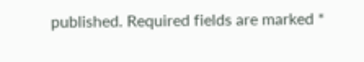published. Required fields are marked *